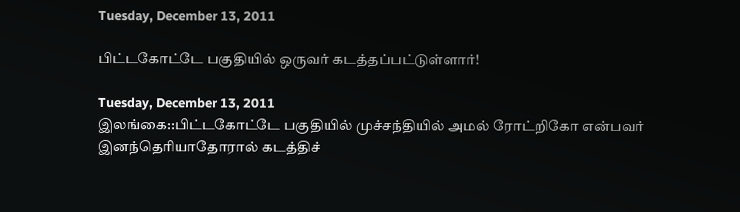Tuesday, December 13, 2011

பிட்டகோட்டே பகுதியில் ஒருவர் கடத்தப்பட்டுள்ளார்!

Tuesday, December 13, 2011
இலங்கை::பிட்டகோட்டே பகுதியில் முச்சந்தியில் அமல் ரோட்றிகோ என்பவர் இனந்தெரியாதோரால் கடத்திச்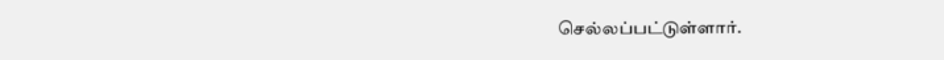செல்லப்பட்டுள்ளார்.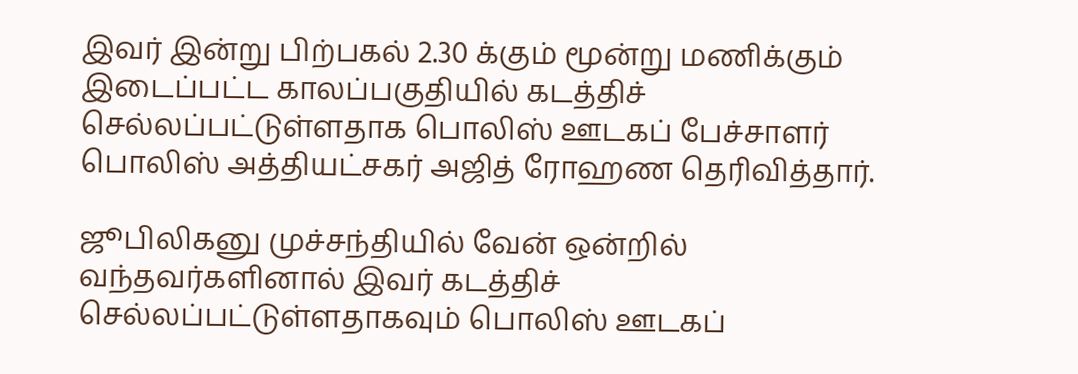இவர் இன்று பிற்பகல் 2.30 க்கும் மூன்று மணிக்கும் இடைப்பட்ட காலப்பகுதியில் கடத்திச் செல்லப்பட்டுள்ளதாக பொலிஸ் ஊடகப் பேச்சாளர் பொலிஸ் அத்தியட்சகர் அஜித் ரோஹண தெரிவித்தார்.

ஜூபிலிகனு முச்சந்தியில் வேன் ஒன்றில் வந்தவர்களினால் இவர் கடத்திச் செல்லப்பட்டுள்ளதாகவும் பொலிஸ் ஊடகப்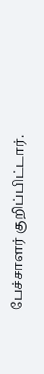பேச்சாளர் குறிப்பிட்டார்.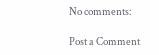No comments:

Post a Comment